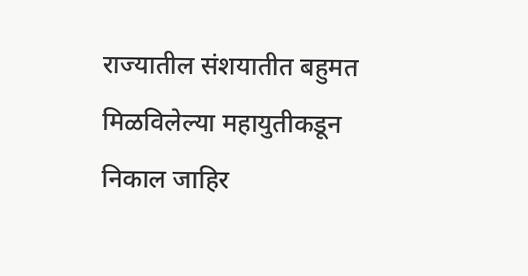राज्यातील संशयातीत बहुमत मिळविलेल्या महायुतीकडून निकाल जाहिर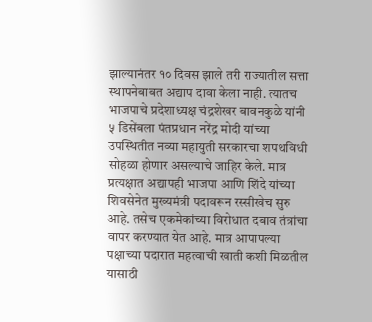झाल्यानंतर १० दिवस झाले तरी राज्यातील सत्ता स्थापनेबाबत अद्याप दावा केला नाही. त्यातच भाजपाचे प्रदेशाध्यक्ष चंद्रशेखर बावनकुळे यांनी ५ डिसेंबला पंतप्रधान नरेंद्र मोदी यांच्या उपस्थितीत नव्या महायुती सरकारचा शपथविधी सोहळा होणार असल्याचे जाहिर केले. मात्र प्रत्यक्षात अद्यापही भाजपा आणि शिंदे यांच्या शिवसेनेत मुख्यमंत्री पदावरून रस्सीखेच सुरु आहे. तसेच एकमेकांच्या विरोधात दबाव तंत्रांचा वापर करण्यात येत आहे. मात्र आपापल्या पक्षाच्या पदारात महत्वाची खाती कशी मिळतील यासाठी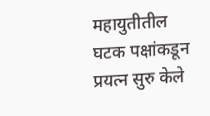महायुतीतील घटक पक्षांकडून प्रयत्न सुरु केले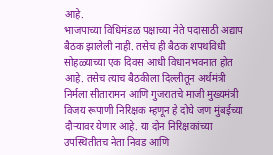आहे.
भाजपाच्या विधिमंडळ पक्षाच्या नेते पदासाठी अद्याप बैठक झालेली नाही. तसेच ही बैठक शपथविधी सोहळ्याच्या एक दिवस आधी विधानभवनात होत आहे. तसेच त्याच बैठकीला दिल्लीतून अर्थमंत्री निर्मला सीतारामन आणि गुजरातचे माजी मुख्यमंत्री विजय रूपाणी निरिक्षक म्हणून हे दोघे जण मुंबईच्या दौऱ्यावर येणार आहे. या दोन निरिक्षकांच्या उपस्थितीतच नेता निवड आणि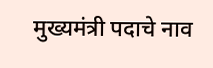मुख्यमंत्री पदाचे नाव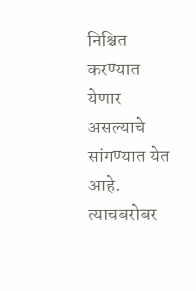निश्चित करण्यात येणार असल्याचे सांगण्यात येत आहे.
त्याचबरोबर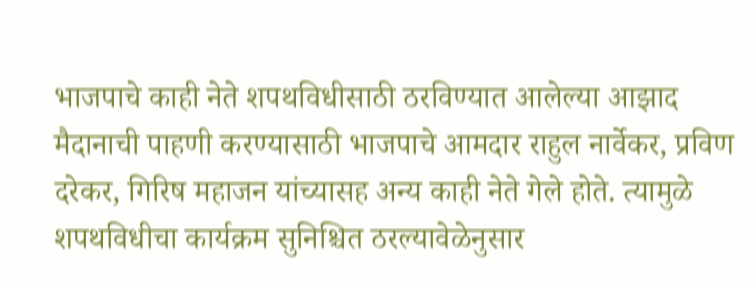भाजपाचे काही नेते शपथविधीसाठी ठरविण्यात आलेल्या आझाद मैदानाची पाहणी करण्यासाठी भाजपाचे आमदार राहुल नार्वेकर, प्रविण दरेकर, गिरिष महाजन यांच्यासह अन्य काही नेते गेले होते. त्यामुळे शपथविधीचा कार्यक्रम सुनिश्चित ठरल्यावेळेनुसार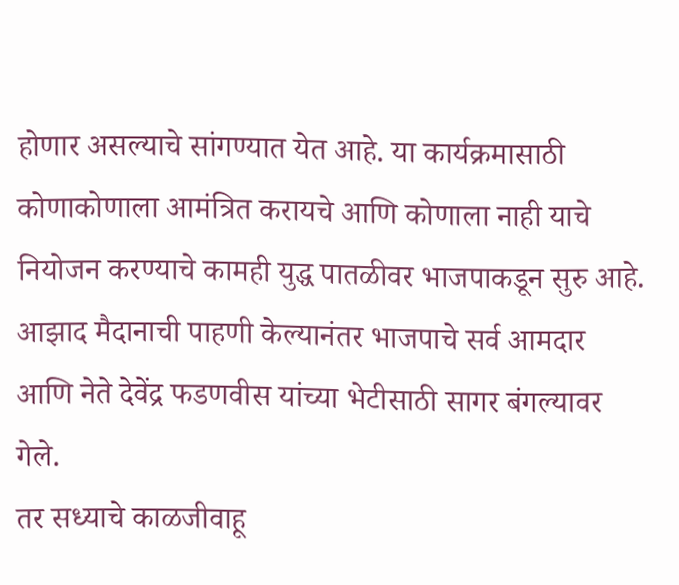होणार असल्याचे सांगण्यात येत आहे. या कार्यक्रमासाठी कोणाकोणाला आमंत्रित करायचे आणि कोणाला नाही याचे नियोजन करण्याचे कामही युद्ध पातळीवर भाजपाकडून सुरु आहे.
आझाद मैदानाची पाहणी केल्यानंतर भाजपाचे सर्व आमदार आणि नेते देवेंद्र फडणवीस यांच्या भेटीसाठी सागर बंगल्यावर गेले.
तर सध्याचे काळजीवाहू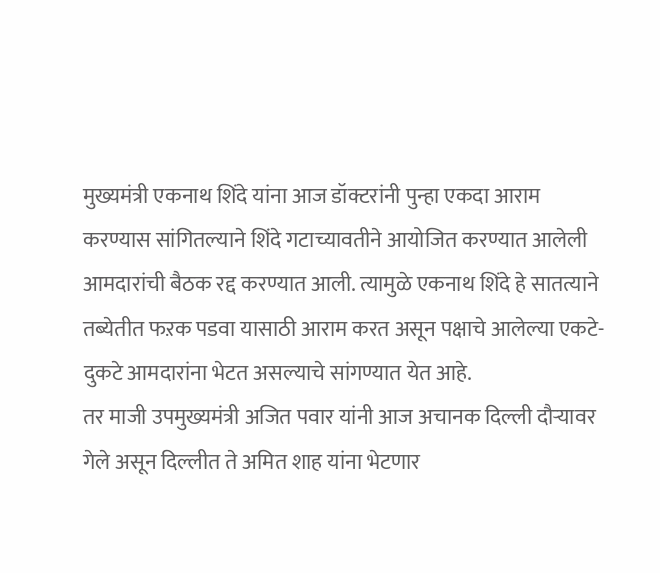मुख्यमंत्री एकनाथ शिंदे यांना आज डॉक्टरांनी पुन्हा एकदा आराम करण्यास सांगितल्याने शिंदे गटाच्यावतीने आयोजित करण्यात आलेली आमदारांची बैठक रद्द करण्यात आली. त्यामुळे एकनाथ शिंदे हे सातत्याने तब्येतीत फऱक पडवा यासाठी आराम करत असून पक्षाचे आलेल्या एकटे-दुकटे आमदारांना भेटत असल्याचे सांगण्यात येत आहे.
तर माजी उपमुख्यमंत्री अजित पवार यांनी आज अचानक दिल्ली दौऱ्यावर गेले असून दिल्लीत ते अमित शाह यांना भेटणार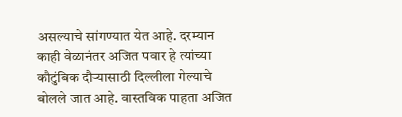असल्याचे सांगण्यात येत आहे. दरम्यान काही वेळानंतर अजित पवार हे त्यांच्या कौटुंबिक दौऱ्यासाठी दिल्लीला गेल्याचे बोलले जात आहे. वास्तविक पाहता अजित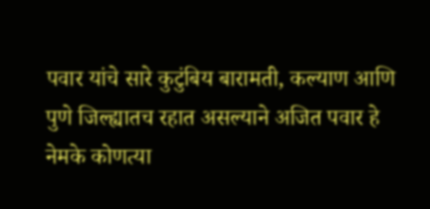पवार यांचे सारे कुटुंबिय बारामती, कल्याण आणि पुणे जिल्ह्यातच रहात असल्याने अजित पवार हे नेमके कोणत्या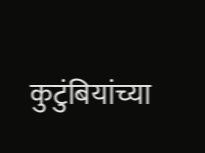कुटुंबियांच्या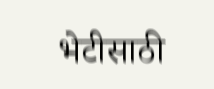भेटीसाठी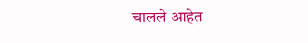चालले आहेत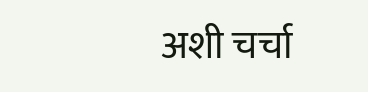अशी चर्चा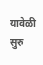यावेळी सुरु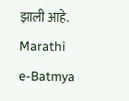झाली आहे.
Marathi e-Batmya